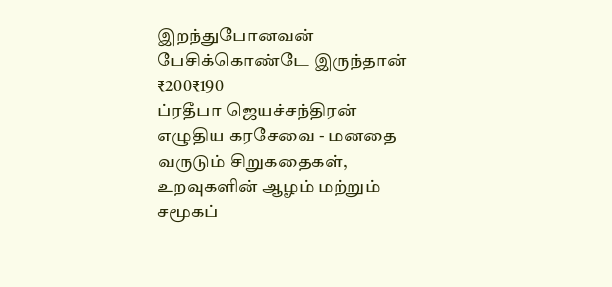இறந்துபோனவன் பேசிக்கொண்டே இருந்தான்
₹200₹190
ப்ரதீபா ஜெயச்சந்திரன் எழுதிய கரசேவை - மனதை வருடும் சிறுகதைகள், உறவுகளின் ஆழம் மற்றும் சமூகப்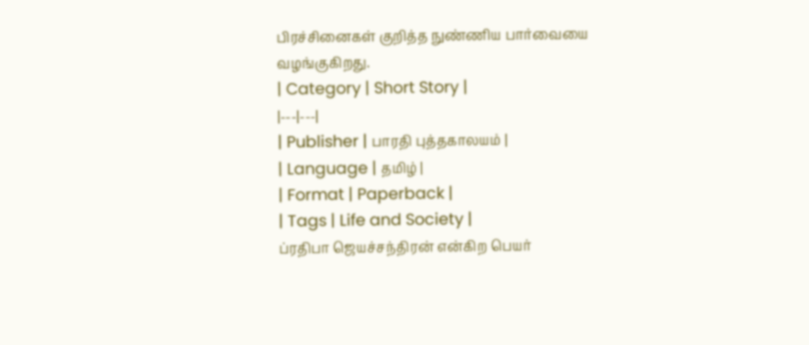பிரச்சினைகள் குறித்த நுண்ணிய பார்வையை வழங்குகிறது.
| Category | Short Story |
|---|---|
| Publisher | பாரதி புத்தகாலயம் |
| Language | தமிழ் |
| Format | Paperback |
| Tags | Life and Society |
ப்ரதிபா ஜெயச்சந்திரன் என்கிற பெயர்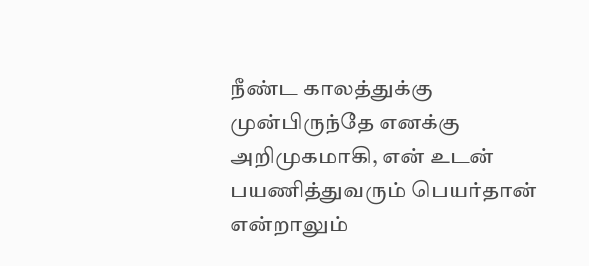நீண்ட காலத்துக்கு முன்பிருந்தே எனக்கு அறிமுகமாகி, என் உடன் பயணித்துவரும் பெயர்தான் என்றாலும்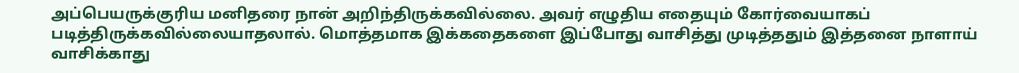அப்பெயருக்குரிய மனிதரை நான் அறிந்திருக்கவில்லை. அவர் எழுதிய எதையும் கோர்வையாகப் படித்திருக்கவில்லையாதலால். மொத்தமாக இக்கதைகளை இப்போது வாசித்து முடித்ததும் இத்தனை நாளாய் வாசிக்காது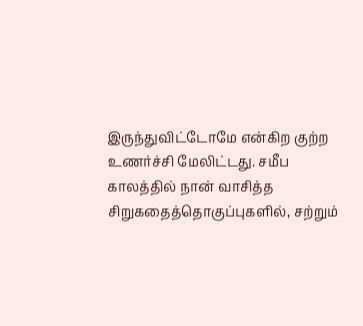இருந்துவிட்டோமே என்கிற குற்ற உணர்ச்சி மேலிட்டது. சமீப காலத்தில் நான் வாசித்த சிறுகதைத்தொகுப்புகளில், சற்றும்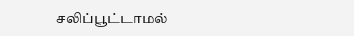சலிப்பூட்டாமல்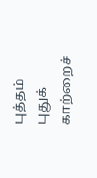புத்தம் புதுக் காற்றைச்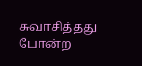சுவாசித்தது போன்ற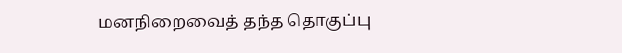மனநிறைவைத் தந்த தொகுப்பு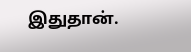இதுதான்.